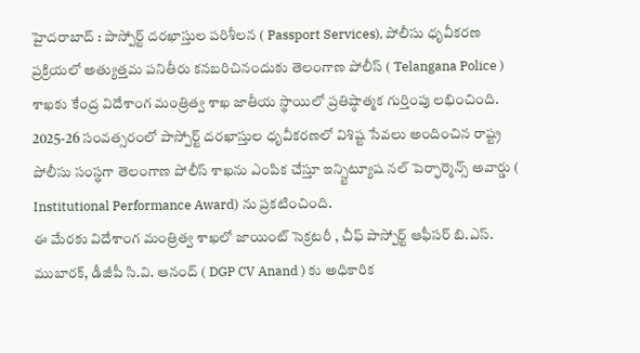హైదరాబాద్ : పాస్పోర్ట్ దరఖాస్తుల పరిశీలన ( Passport Services), పోలీసు ధృవీకరణ ప్రక్రియలో అత్యుత్తమ పనితీరు కనబరిచినందుకు తెలంగాణ పోలీస్ ( Telangana Police ) శాఖకు కేంద్ర విదేశాంగ మంత్రిత్వ శాఖ జాతీయ స్థాయిలో ప్రతిష్ఠాత్మక గుర్తింపు లభించింది. 2025-26 సంవత్సరంలో పాస్పోర్ట్ దరఖాస్తుల ధృవీకరణలో విశిష్ట సేవలు అందించిన రాష్ట్ర పోలీసు సంస్థగా తెలంగాణ పోలీస్ శాఖను ఎంపిక చేస్తూ ఇన్స్టిట్యూష నల్ పెర్ఫార్మెన్స్ అవార్డు ( Institutional Performance Award) ను ప్రకటించింది.
ఈ మేరకు విదేశాంగ మంత్రిత్వ శాఖలో జాయింట్ సెక్రటరీ , చీఫ్ పాస్పోర్ట్ ఆఫీసర్ బి.ఎస్. ముబారక్, డీజీపీ సి.వి. ఆనంద్ ( DGP CV Anand ) కు అధికారిక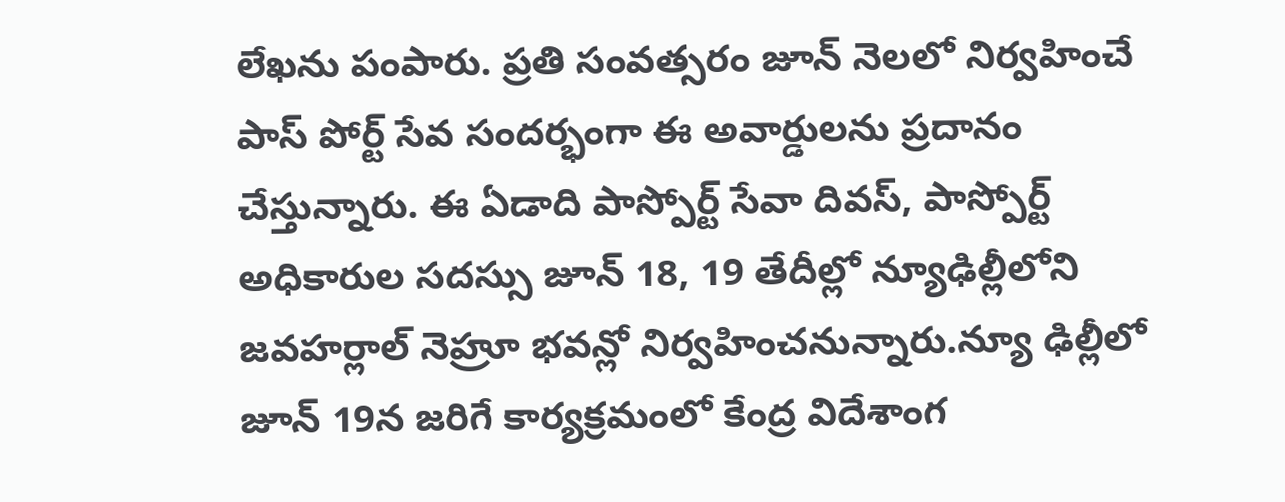లేఖను పంపారు. ప్రతి సంవత్సరం జూన్ నెలలో నిర్వహించే పాస్ పోర్ట్ సేవ సందర్భంగా ఈ అవార్డులను ప్రదానం చేస్తున్నారు. ఈ ఏడాది పాస్పోర్ట్ సేవా దివస్, పాస్పోర్ట్ అధికారుల సదస్సు జూన్ 18, 19 తేదీల్లో న్యూఢిల్లీలోని జవహర్లాల్ నెహ్రూ భవన్లో నిర్వహించనున్నారు.న్యూ ఢిల్లీలో జూన్ 19న జరిగే కార్యక్రమంలో కేంద్ర విదేశాంగ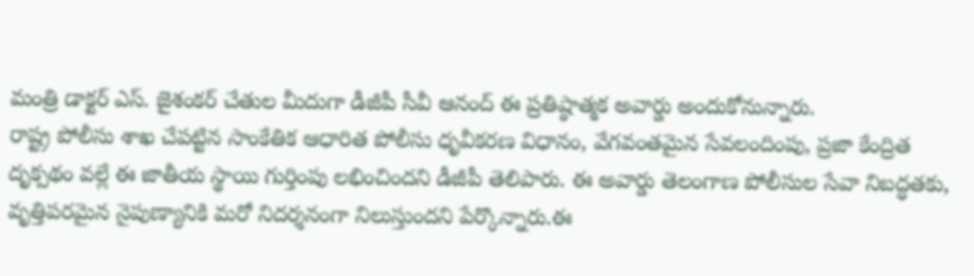మంత్రి డాక్టర్ ఎస్. జైశంకర్ చేతుల మీదుగా డీజీపీ సీవీ ఆనంద్ ఈ ప్రతిష్ఠాత్మక అవార్డు అందుకోనున్నారు.
రాష్ట్ర పోలీసు శాఖ చేపట్టిన సాంకేతిక ఆధారిత పోలీసు ధృవీకరణ విధానం, వేగవంతమైన సేవలందింపు, ప్రజా కేంద్రిత దృక్పథం వల్లే ఈ జాతీయ స్థాయి గుర్తింపు లభించిందని డీజీపీ తెలిపారు. ఈ అవార్డు తెలంగాణ పోలీసుల సేవా నిబద్ధతకు, వృత్తిపరమైన నైపుణ్యానికి మరో నిదర్శనంగా నిలుస్తుందని పేర్కొన్నారు.ఈ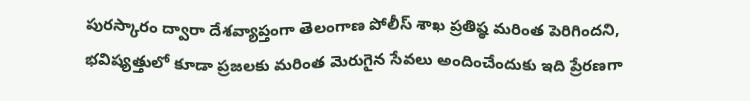పురస్కారం ద్వారా దేశవ్యాప్తంగా తెలంగాణ పోలీస్ శాఖ ప్రతిష్ఠ మరింత పెరిగిందని, భవిష్యత్తులో కూడా ప్రజలకు మరింత మెరుగైన సేవలు అందించేందుకు ఇది ప్రేరణగా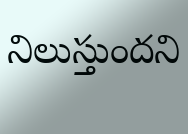నిలుస్తుందని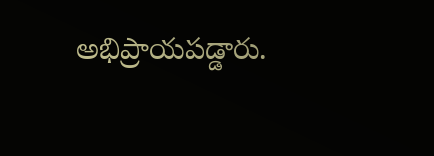అభిప్రాయపడ్డారు.